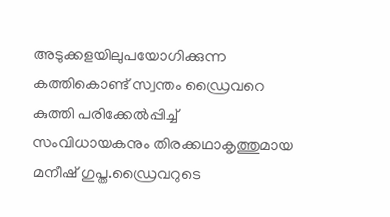അടുക്കളയിലുപയോഗിക്കുന്ന കത്തികൊണ്ട് സ്വന്തം ഡ്രൈവറെ കുത്തി പരിക്കേല്‍പ്പിച്ച്‌ സംവിധായകനും തിരക്കഥാകൃത്തുമായ മനീഷ് ഗുപ്ത.ഡ്രൈവറുടെ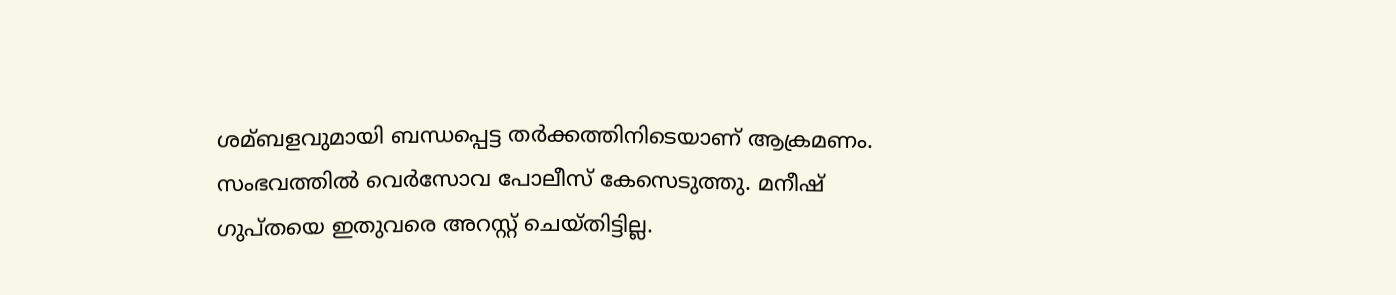ശമ്ബളവുമായി ബന്ധപ്പെട്ട തർക്കത്തിനിടെയാണ് ആക്രമണം. സംഭവത്തില്‍ വെർസോവ പോലീസ് കേസെടുത്തു. മനീഷ് ഗുപ്തയെ ഇതുവരെ അറസ്റ്റ് ചെയ്തിട്ടില്ല.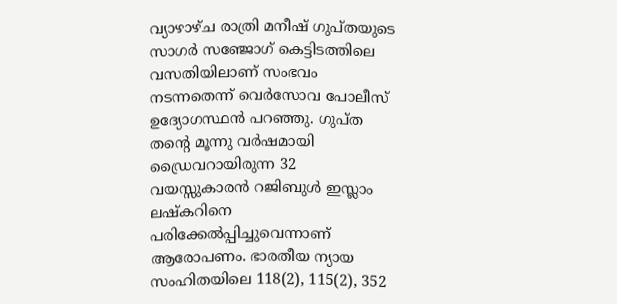വ്യാഴാഴ്ച രാത്രി മനീഷ് ഗുപ്തയുടെ സാഗർ സഞ്ജോഗ് കെട്ടിടത്തിലെ വസതിയിലാണ് സംഭവം നടന്നതെന്ന് വെർസോവ പോലീസ് ഉദ്യോഗസ്ഥൻ പറഞ്ഞു. ഗുപ്ത തൻ്റെ മൂന്നു വർഷമായി ഡ്രൈവറായിരുന്ന 32 വയസ്സുകാരൻ റജിബുള്‍ ഇസ്ലാം ലഷ്കറിനെ പരിക്കേല്‍പ്പിച്ചുവെന്നാണ് ആരോപണം. ഭാരതീയ ന്യായ സംഹിതയിലെ 118(2), 115(2), 352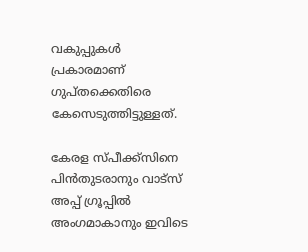വകുപ്പുകള്‍ പ്രകാരമാണ് ഗുപ്തക്കെതിരെ കേസെടുത്തിട്ടുള്ളത്.

കേരള സ്പീക്ക്സിനെ പിൻതുടരാനും വാട്സ് അപ്പ് ഗ്രൂപ്പിൽ അംഗമാകാനും ഇവിടെ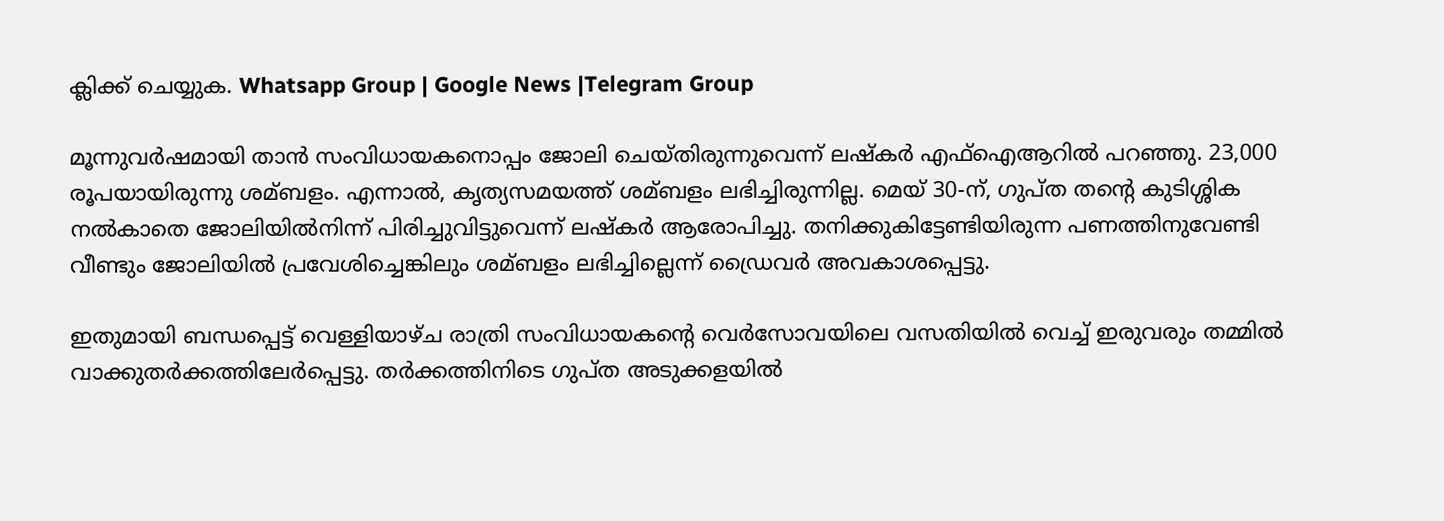ക്ലിക്ക് ചെയ്യുക. Whatsapp Group | Google News |Telegram Group

മൂന്നുവർഷമായി താൻ സംവിധായകനൊപ്പം ജോലി ചെയ്തിരുന്നുവെന്ന് ലഷ്കർ എഫ്‌ഐആറില്‍ പറഞ്ഞു. 23,000 രൂപയായിരുന്നു ശമ്ബളം. എന്നാല്‍, കൃത്യസമയത്ത് ശമ്ബളം ലഭിച്ചിരുന്നില്ല. മെയ് 30-ന്, ഗുപ്ത തൻ്റെ കുടിശ്ശിക നല്‍കാതെ ജോലിയില്‍നിന്ന് പിരിച്ചുവിട്ടുവെന്ന് ലഷ്കർ ആരോപിച്ചു. തനിക്കുകിട്ടേണ്ടിയിരുന്ന പണത്തിനുവേണ്ടി വീണ്ടും ജോലിയില്‍ പ്രവേശിച്ചെങ്കിലും ശമ്ബളം ലഭിച്ചില്ലെന്ന് ഡ്രൈവർ അവകാശപ്പെട്ടു.

ഇതുമായി ബന്ധപ്പെട്ട് വെള്ളിയാഴ്ച രാത്രി സംവിധായകൻ്റെ വെർസോവയിലെ വസതിയില്‍ വെച്ച്‌ ഇരുവരും തമ്മില്‍ വാക്കുതർക്കത്തിലേർപ്പെട്ടു. തർക്കത്തിനിടെ ഗുപ്ത അടുക്കളയില്‍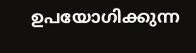ഉപയോഗിക്കുന്ന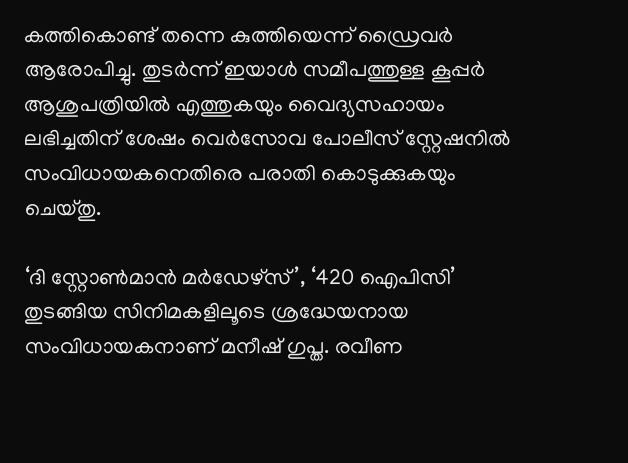കത്തികൊണ്ട് തന്നെ കുത്തിയെന്ന് ഡ്രൈവർ ആരോപിച്ചു. തുടർന്ന് ഇയാള്‍ സമീപത്തുള്ള കൂപ്പർ ആശുപത്രിയില്‍ എത്തുകയും വൈദ്യസഹായം ലഭിച്ചതിന് ശേഷം വെർസോവ പോലീസ് സ്റ്റേഷനില്‍ സംവിധായകനെതിരെ പരാതി കൊടുക്കുകയും ചെയ്തു.

‘ദി സ്റ്റോണ്‍മാൻ മർഡേഴ്സ്’, ‘420 ഐപിസി’ തുടങ്ങിയ സിനിമകളിലൂടെ ശ്രദ്ധേയനായ സംവിധായകനാണ് മനീഷ് ഗുപ്ത. രവീണ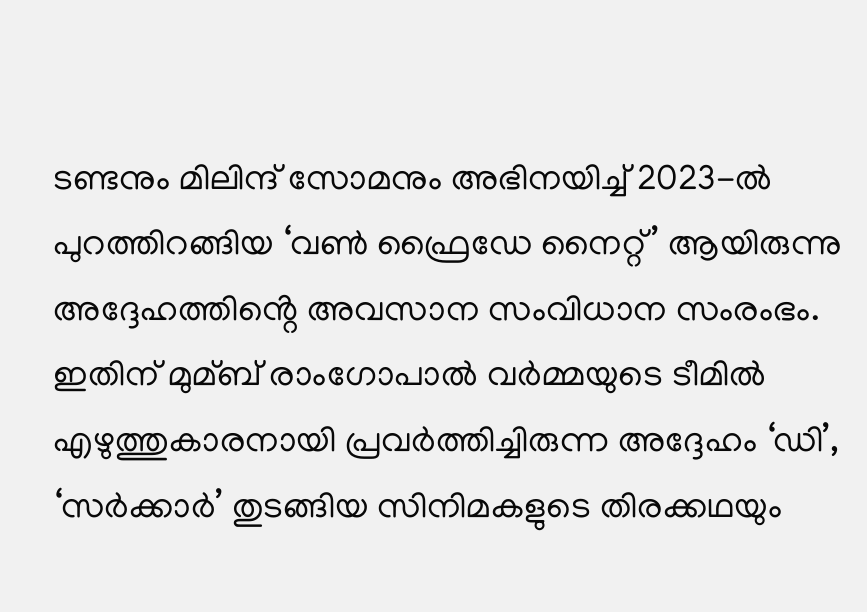ടണ്ടനും മിലിന്ദ് സോമനും അഭിനയിച്ച്‌ 2023-ല്‍ പുറത്തിറങ്ങിയ ‘വണ്‍ ഫ്രൈഡേ നൈറ്റ്’ ആയിരുന്നു അദ്ദേഹത്തിൻ്റെ അവസാന സംവിധാന സംരംഭം. ഇതിന് മുമ്ബ് രാംഗോപാല്‍ വർമ്മയുടെ ടീമില്‍ എഴുത്തുകാരനായി പ്രവർത്തിച്ചിരുന്ന അദ്ദേഹം ‘ഡി’, ‘സർക്കാർ’ തുടങ്ങിയ സിനിമകളുടെ തിരക്കഥയും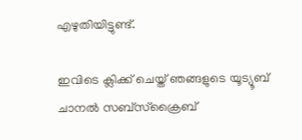എഴുതിയിട്ടുണ്ട്.

ഇവിടെ ക്ലിക്ക് ചെയ്ത് ഞങ്ങളുടെ യൂട്യൂബ് ചാനൽ സബ്സ്ക്രൈബ്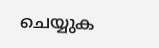ചെയ്യുക